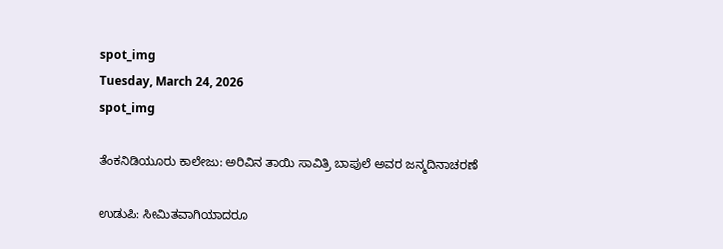spot_img
Tuesday, March 24, 2026
spot_img

ತೆಂಕನಿಡಿಯೂರು ಕಾಲೇಜು: ಅರಿವಿನ ತಾಯಿ ಸಾವಿತ್ರಿ ಬಾಪುಲೆ ಅವರ ಜನ್ಮದಿನಾಚರಣೆ

ಉಡುಪಿ: ಸೀಮಿತವಾಗಿಯಾದರೂ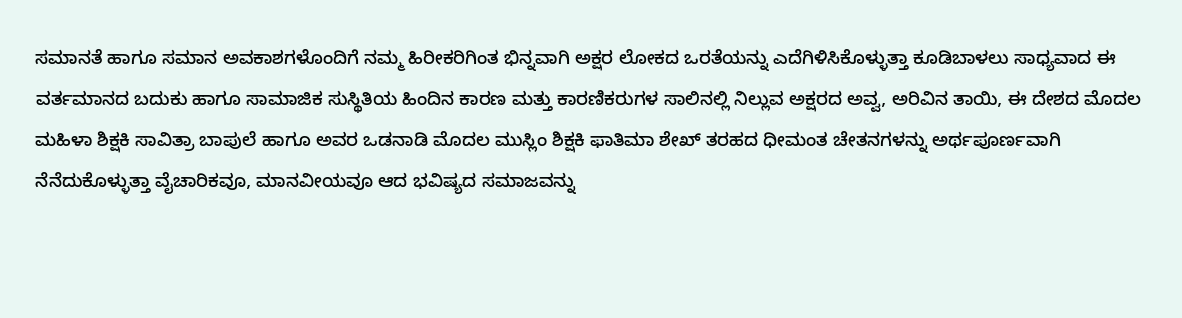ಸಮಾನತೆ ಹಾಗೂ ಸಮಾನ ಅವಕಾಶಗಳೊಂದಿಗೆ ನಮ್ಮ ಹಿರೀಕರಿಗಿಂತ ಭಿನ್ನವಾಗಿ ಅಕ್ಷರ ಲೋಕದ ಒರತೆಯನ್ನು ಎದೆಗಿಳಿಸಿಕೊಳ್ಳುತ್ತಾ ಕೂಡಿಬಾಳಲು ಸಾಧ್ಯವಾದ ಈ ವರ್ತಮಾನದ ಬದುಕು ಹಾಗೂ ಸಾಮಾಜಿಕ ಸುಸ್ಥಿತಿಯ ಹಿಂದಿನ ಕಾರಣ ಮತ್ತು ಕಾರಣಿಕರುಗಳ ಸಾಲಿನಲ್ಲಿ ನಿಲ್ಲುವ ಅಕ್ಷರದ ಅವ್ವ, ಅರಿವಿನ ತಾಯಿ, ಈ ದೇಶದ ಮೊದಲ ಮಹಿಳಾ ಶಿಕ್ಷಕಿ ಸಾವಿತ್ರಾ ಬಾಪುಲೆ ಹಾಗೂ ಅವರ ಒಡನಾಡಿ ಮೊದಲ ಮುಸ್ಲಿಂ ಶಿಕ್ಷಕಿ ಫಾತಿಮಾ ಶೇಖ್ ತರಹದ ಧೀಮಂತ ಚೇತನಗಳನ್ನು ಅರ್ಥಪೂರ್ಣವಾಗಿ ನೆನೆದುಕೊಳ್ಳುತ್ತಾ ವೈಚಾರಿಕವೂ, ಮಾನವೀಯವೂ ಆದ ಭವಿಷ್ಯದ ಸಮಾಜವನ್ನು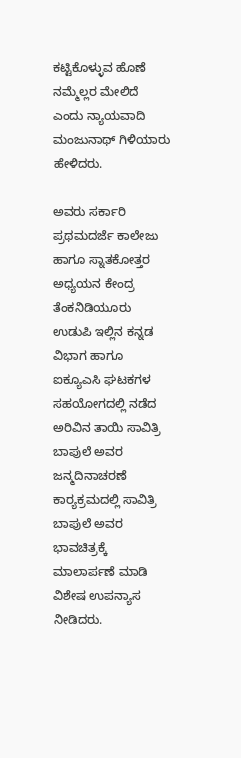ಕಟ್ಟಿಕೊಳ್ಳುವ ಹೊಣೆ ನಮ್ಮೆಲ್ಲರ ಮೇಲಿದೆ ಎಂದು ನ್ಯಾಯವಾದಿ ಮಂಜುನಾಥ್ ಗಿಳಿಯಾರು ಹೇಳಿದರು.

ಅವರು ಸರ್ಕಾರಿ ಪ್ರಥಮದರ್ಜೆ ಕಾಲೇಜು ಹಾಗೂ ಸ್ನಾತಕೋತ್ತರ ಅಧ್ಯಯನ ಕೇಂದ್ರ ತೆಂಕನಿಡಿಯೂರು ಉಡುಪಿ ಇಲ್ಲಿನ ಕನ್ನಡ ವಿಭಾಗ ಹಾಗೂ ಐಕ್ಯೂ‌ಎಸಿ ಘಟಕಗಳ ಸಹಯೋಗದಲ್ಲಿ ನಡೆದ ಅರಿವಿನ ತಾಯಿ ಸಾವಿತ್ರಿ ಬಾಪುಲೆ ಅವರ ಜನ್ಮದಿನಾಚರಣೆ ಕಾರ್‍ಯಕ್ರಮದಲ್ಲಿ ಸಾವಿತ್ರಿ ಬಾಪುಲೆ ಅವರ ಭಾವಚಿತ್ರಕ್ಕೆ ಮಾಲಾರ್ಪಣೆ ಮಾಡಿ ವಿಶೇಷ ಉಪನ್ಯಾಸ ನೀಡಿದರು.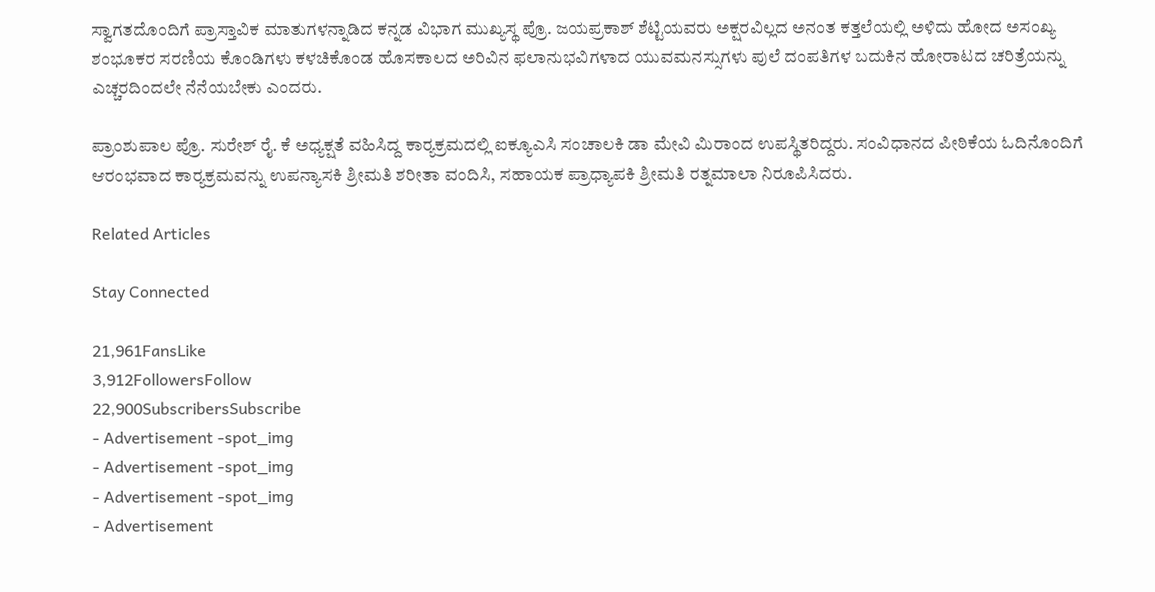ಸ್ವಾಗತದೊಂದಿಗೆ ಪ್ರಾಸ್ತಾವಿಕ ಮಾತುಗಳನ್ನಾಡಿದ ಕನ್ನಡ ವಿಭಾಗ ಮುಖ್ಯಸ್ಥ ಪ್ರೊ. ಜಯಪ್ರಕಾಶ್ ಶೆಟ್ಟಿಯವರು ಅಕ್ಷರವಿಲ್ಲದ ಅನಂತ ಕತ್ತಲೆಯಲ್ಲಿ ಅಳಿದು ಹೋದ ಅಸಂಖ್ಯ ಶಂಭೂಕರ ಸರಣಿಯ ಕೊಂಡಿಗಳು ಕಳಚಿಕೊಂಡ ಹೊಸಕಾಲದ ಅರಿವಿನ ಫಲಾನುಭವಿಗಳಾದ ಯುವಮನಸ್ಸುಗಳು ಪುಲೆ ದಂಪತಿಗಳ ಬದುಕಿನ ಹೋರಾಟದ ಚರಿತ್ರೆಯನ್ನು ಎಚ್ಚರದಿಂದಲೇ ನೆನೆಯಬೇಕು ಎಂದರು.

ಪ್ರಾಂಶುಪಾಲ ಪ್ರೊ. ಸುರೇಶ್ ರೈ. ಕೆ ಅಧ್ಯಕ್ಷತೆ ವಹಿಸಿದ್ದ ಕಾರ್‍ಯಕ್ರಮದಲ್ಲಿ ಐಕ್ಯೂ‌ಎಸಿ ಸಂಚಾಲಕಿ ಡಾ ಮೇವಿ ಮಿರಾಂದ ಉಪಸ್ಥಿತರಿದ್ದರು. ಸಂವಿಧಾನದ ಪೀಠಿಕೆಯ ಓದಿನೊಂದಿಗೆ ಆರಂಭವಾದ ಕಾರ್‍ಯಕ್ರಮವನ್ನು ಉಪನ್ಯಾಸಕಿ ಶ್ರೀಮತಿ ಶರೀತಾ ವಂದಿಸಿ, ಸಹಾಯಕ ಪ್ರಾಧ್ಯಾಪಕಿ ಶ್ರೀಮತಿ ರತ್ನಮಾಲಾ ನಿರೂಪಿಸಿದರು.

Related Articles

Stay Connected

21,961FansLike
3,912FollowersFollow
22,900SubscribersSubscribe
- Advertisement -spot_img
- Advertisement -spot_img
- Advertisement -spot_img
- Advertisement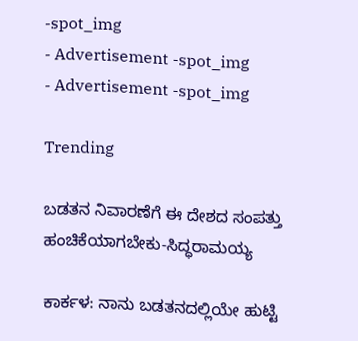-spot_img
- Advertisement -spot_img
- Advertisement -spot_img

Trending

ಬಡತನ ನಿವಾರಣೆಗೆ ಈ ದೇಶದ ಸಂಪತ್ತು ಹಂಚಿಕೆಯಾಗಬೇಕು-ಸಿದ್ಧರಾಮಯ್ಯ

ಕಾರ್ಕಳ: ನಾನು ಬಡತನದಲ್ಲಿಯೇ ಹುಟ್ಟಿ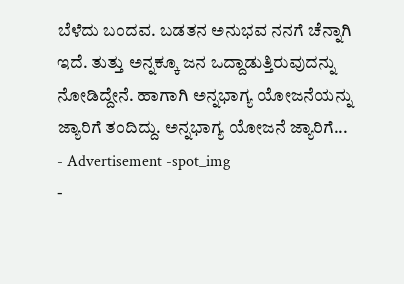ಬೆಳೆದು ಬಂದವ. ಬಡತನ ಅನುಭವ ನನಗೆ ಚೆನ್ನಾಗಿ ಇದೆ. ತುತ್ತು ಅನ್ನಕ್ಕೂ ಜನ ಒದ್ದಾಡುತ್ತಿರುವುದನ್ನು ನೋಡಿದ್ದೇನೆ. ಹಾಗಾಗಿ ಅನ್ನಭಾಗ್ಯ ಯೋಜನೆಯನ್ನು ಜ್ಯಾರಿಗೆ ತಂದಿದ್ದು. ಅನ್ನಭಾಗ್ಯ ಯೋಜನೆ ಜ್ಯಾರಿಗೆ...
- Advertisement -spot_img
-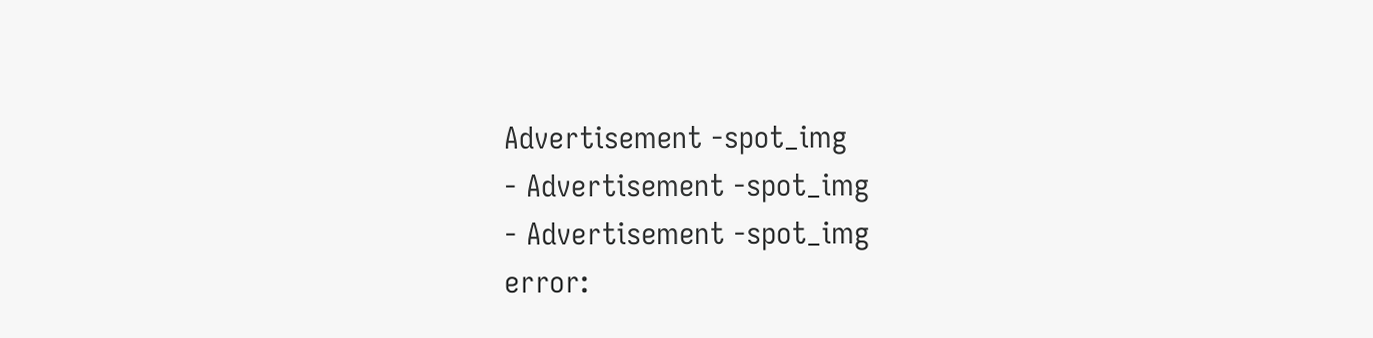Advertisement -spot_img
- Advertisement -spot_img
- Advertisement -spot_img
error: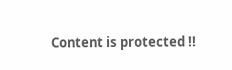Content is protected !!